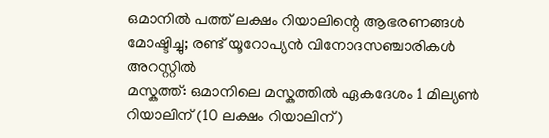ഒമാനിൽ പത്ത് ലക്ഷം റിയാലിന്റെ ആഭരണങ്ങൾ മോഷ്ടിച്ചു; രണ്ട് യൂറോപ്യൻ വിനോദസഞ്ചാരികൾ അറസ്റ്റിൽ
മസ്കത്ത്: ഒമാനിലെ മസ്കത്തിൽ ഏകദേശം 1 മില്യൺ റിയാലിന് (10 ലക്ഷം റിയാലിന്)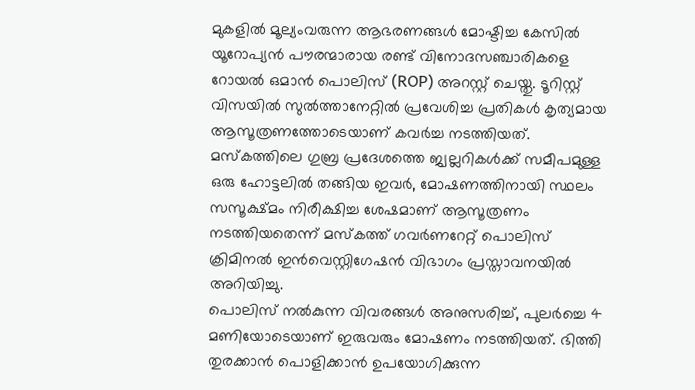മുകളിൽ മൂല്യംവരുന്ന ആഭരണങ്ങൾ മോഷ്ടിച്ച കേസിൽ യൂറോപ്യൻ പൗരന്മാരായ രണ്ട് വിനോദസഞ്ചാരികളെ റോയൽ ഒമാൻ പൊലിസ് (ROP) അറസ്റ്റ് ചെയ്തു. ടൂറിസ്റ്റ് വിസയിൽ സുൽത്താനേറ്റിൽ പ്രവേശിച്ച പ്രതികൾ കൃത്യമായ ആസൂത്രണത്തോടെയാണ് കവർച്ച നടത്തിയത്. മസ്കത്തിലെ ഗുബ്ര പ്രദേശത്തെ ജ്വല്ലറികൾക്ക് സമീപമുള്ള ഒരു ഹോട്ടലിൽ തങ്ങിയ ഇവർ, മോഷണത്തിനായി സ്ഥലം സസൂക്ഷ്മം നിരീക്ഷിച്ച ശേഷമാണ് ആസൂത്രണം നടത്തിയതെന്ന് മസ്കത്ത് ഗവർണറേറ്റ് പൊലിസ് ക്രിമിനൽ ഇൻവെസ്റ്റിഗേഷൻ വിഭാഗം പ്രസ്താവനയിൽ അറിയിച്ചു.
പൊലിസ് നൽകുന്ന വിവരങ്ങൾ അനുസരിച്ച്, പുലർച്ചെ 4 മണിയോടെയാണ് ഇരുവരും മോഷണം നടത്തിയത്. ഭിത്തി തുരക്കാൻ പൊളിക്കാൻ ഉപയോഗിക്കുന്ന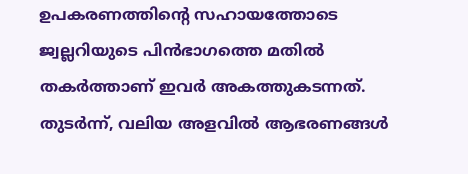ഉപകരണത്തിന്റെ സഹായത്തോടെ ജ്വല്ലറിയുടെ പിൻഭാഗത്തെ മതിൽ തകർത്താണ് ഇവർ അകത്തുകടന്നത്. തുടർന്ന്, വലിയ അളവിൽ ആഭരണങ്ങൾ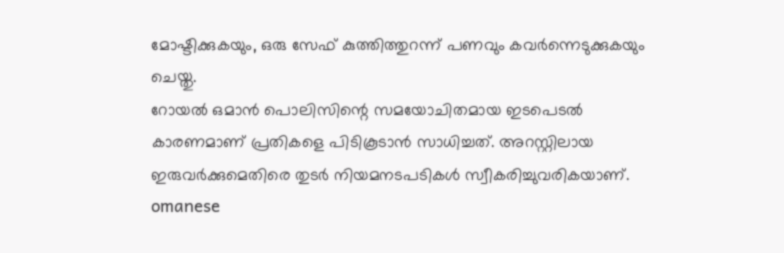മോഷ്ടിക്കുകയും, ഒരു സേഫ് കുത്തിത്തുറന്ന് പണവും കവർന്നെടുക്കുകയും ചെയ്തു.
റോയൽ ഒമാൻ പൊലിസിന്റെ സമയോചിതമായ ഇടപെടൽ കാരണമാണ് പ്രതികളെ പിടികൂടാൻ സാധിച്ചത്. അറസ്റ്റിലായ ഇരുവർക്കുമെതിരെ തുടർ നിയമനടപടികൾ സ്വീകരിച്ചുവരികയാണ്.
omanese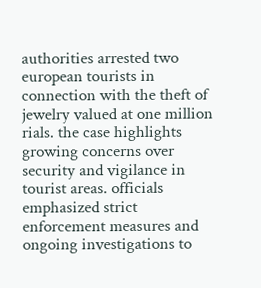authorities arrested two european tourists in connection with the theft of jewelry valued at one million rials. the case highlights growing concerns over security and vigilance in tourist areas. officials emphasized strict enforcement measures and ongoing investigations to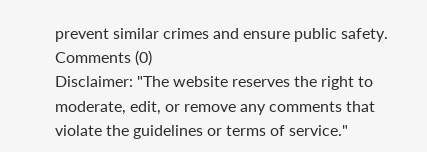prevent similar crimes and ensure public safety.
Comments (0)
Disclaimer: "The website reserves the right to moderate, edit, or remove any comments that violate the guidelines or terms of service."